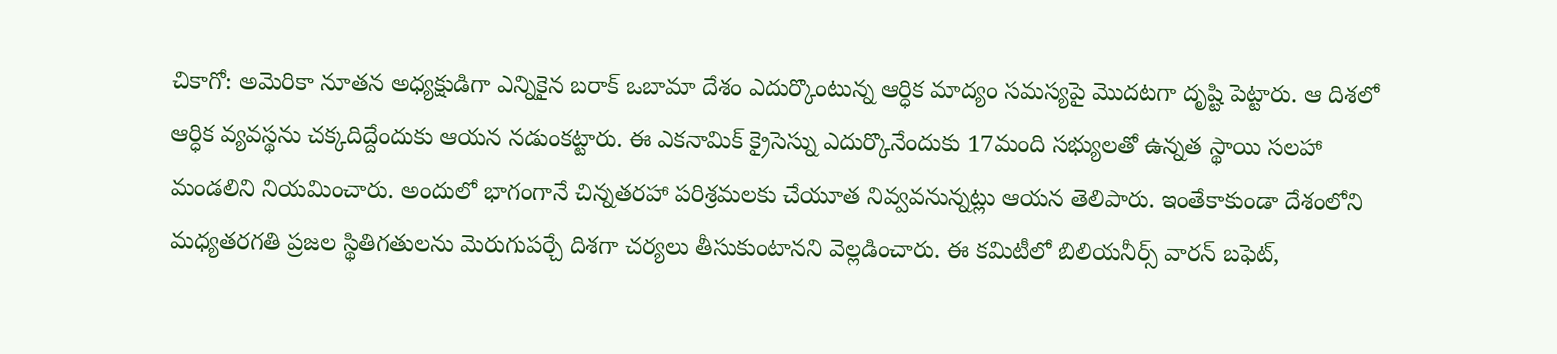చికాగో: అమెరికా నూతన అధ్యక్షుడిగా ఎన్నికైన బరాక్ ఒబామా దేశం ఎదుర్కొంటున్న ఆర్ధిక మాద్యం సమస్యపై మొదటగా దృష్టి పెట్టారు. ఆ దిశలో ఆర్ధిక వ్యవస్థను చక్కదిద్దేందుకు ఆయన నడుంకట్టారు. ఈ ఎకనామిక్ క్రైసెస్ను ఎదుర్కొనేందుకు 17మంది సభ్యులతో ఉన్నత స్థాయి సలహా మండలిని నియమించారు. అందులో భాగంగానే చిన్నతరహా పరిశ్రమలకు చేయూత నివ్వవనున్నట్లు ఆయన తెలిపారు. ఇంతేకాకుండా దేశంలోని మధ్యతరగతి ప్రజల స్థితిగతులను మెరుగుపర్చే దిశగా చర్యలు తీసుకుంటానని వెల్లడించారు. ఈ కమిటీలో బిలియనీర్స్ వారన్ బఫెట్,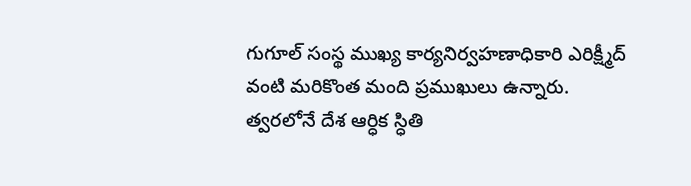గుగూల్ సంస్థ ముఖ్య కార్యనిర్వహణాధికారి ఎరిక్ష్మీద్ వంటి మరికొంత మంది ప్రముఖులు ఉన్నారు. త్వరలోనే దేశ ఆర్ధిక స్ధితి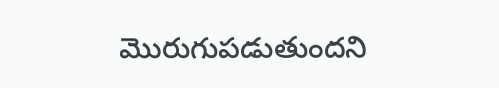మొరుగుపడుతుందని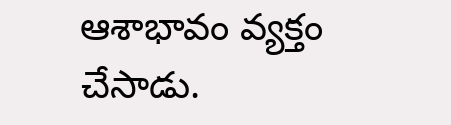ఆశాభావం వ్యక్తం చేసాడు.